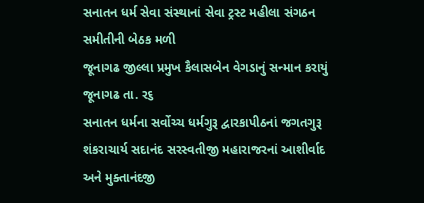સનાતન ધર્મ સેવા સંસ્થાનાં સેવા ટ્રસ્ટ મહીલા સંગઠન સમીતીની બેઠક મળી
જૂનાગઢ જીલ્લા પ્રમુખ કૈલાસબેન વેગડાનું સન્માન કરાયું
જૂનાગઢ તા. ર૬
સનાતન ધર્મના સર્વોચ્ચ ધર્મગુરૂ દ્વારકાપીઠનાં જગતગુરૂ શંકરાચાર્ય સદાનંદ સરસ્વતીજી મહારાજરનાં આશીર્વાદ અને મુક્તાનંદજી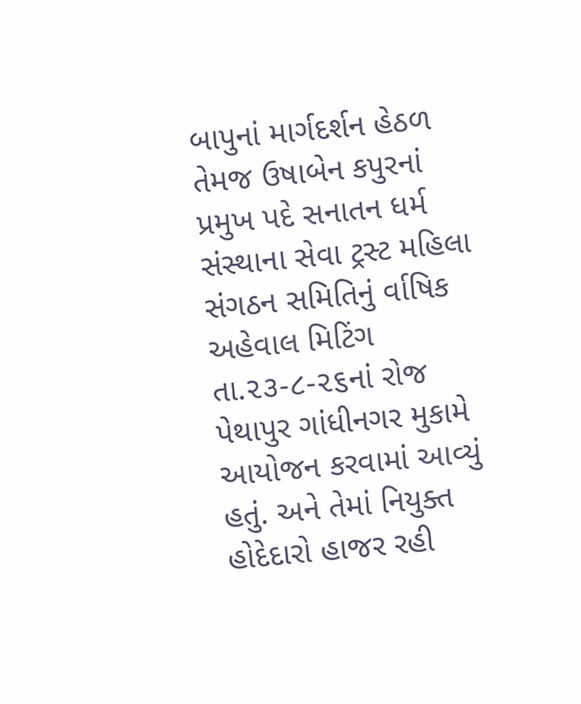બાપુનાં માર્ગદર્શન હેઠળ તેમજ ઉષાબેન કપુરનાં પ્રમુખ પદે સનાતન ધર્મ સંસ્થાના સેવા ટ્રસ્ટ મહિલા સંગઠન સમિતિનું ર્વાષિક અહેવાલ મિટિંગ તા.૨૩-૮-૨૬નાં રોજ પેથાપુર ગાંધીનગર મુકામે આયોજન કરવામાં આવ્યું હતું. અને તેમાં નિયુક્ત હોદેદારો હાજર રહી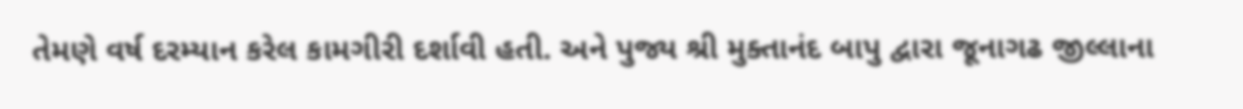તેમણે વર્ષ દરમ્યાન કરેલ કામગીરી દર્શાવી હતી. અને પુજ્ય શ્રી મુક્તાનંદ બાપુ દ્વારા જૂનાગઢ જીલ્લાના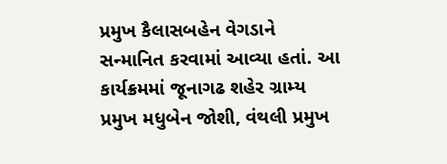પ્રમુખ કૈલાસબહેન વેગડાને સન્માનિત કરવામાં આવ્યા હતાં. આ કાર્યક્રમમાં જૂનાગઢ શહેર ગ્રામ્ય પ્રમુખ મધુબેન જોશી, વંથલી પ્રમુખ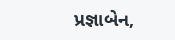પ્રજ્ઞાબેન,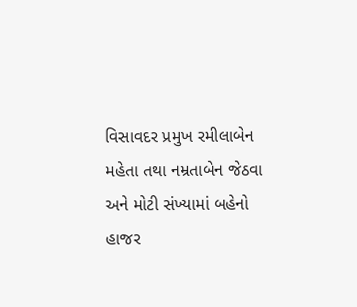વિસાવદર પ્રમુખ રમીલાબેન મહેતા તથા નમ્રતાબેન જેઠવા અને મોટી સંખ્યામાં બહેનો હાજર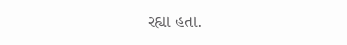રહ્યા હતા.